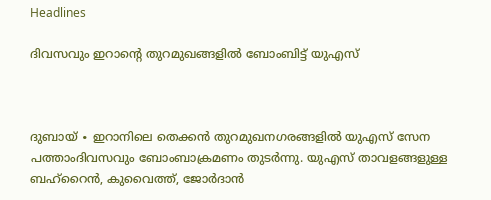Headlines

ദിവസവും ഇറാന്റെ തുറമുഖങ്ങളിൽ ബോംബിട്ട് യുഎസ്



ദുബായ് ∙ ഇറാനിലെ തെക്കൻ തുറമുഖനഗരങ്ങളിൽ യുഎസ് സേന പത്താംദിവസവും ബോംബാക്രമണം തുടർന്നു. യുഎസ് താവളങ്ങളുള്ള ബഹ്റൈൻ, കുവൈത്ത്, ജോർദാൻ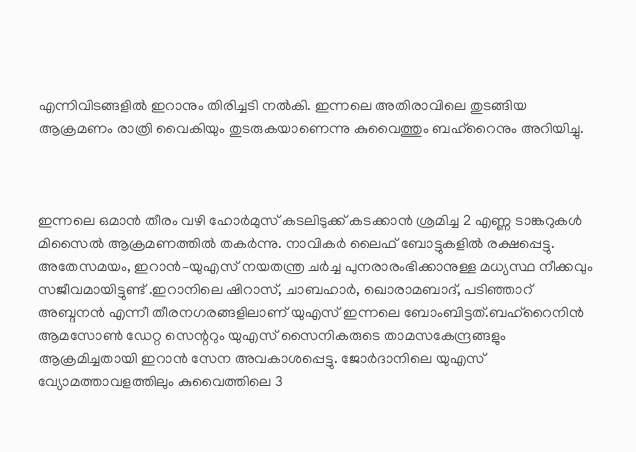എന്നിവിടങ്ങളിൽ ഇറാനും തിരിച്ചടി നൽകി. ഇന്നലെ അതിരാവിലെ തുടങ്ങിയ ആക്രമണം രാത്രി വൈകിയും തുടരുകയാണെന്നു കുവൈത്തും ബഹ്‌റൈനും അറിയിച്ചു.



ഇന്നലെ ഒമാൻ തീരം വഴി ഹോർമുസ് കടലിടുക്ക് കടക്കാൻ ശ്രമിച്ച 2 എണ്ണ ടാങ്കറുകൾ മിസൈൽ ആക്രമണത്തിൽ തകർന്നു. നാവികർ ലൈഫ് ബോട്ടുകളിൽ രക്ഷപ്പെട്ടു. അതേസമയം, ഇറാൻ–യുഎസ് നയതന്ത്ര ചർച്ച പുനരാരംഭിക്കാനുള്ള മധ്യസ്ഥ നീക്കവും സജീവമായിട്ടുണ്ട് .ഇറാനിലെ ഷിറാസ്, ചാബഹാർ, ഖൊരാമബാദ്, പടിഞ്ഞാറ് അബ്ദനൻ എന്നീ തീരനഗരങ്ങളിലാണ് യുഎസ് ഇന്നലെ ബോംബിട്ടത്.ബഹ്റൈനിൻ ആമസോൺ ഡേറ്റ സെന്ററും യുഎസ് സൈനികരുടെ താമസകേന്ദ്രങ്ങളും ആക്രമിച്ചതായി ഇറാൻ സേന അവകാശപ്പെട്ടു. ജോർദാനിലെ യുഎസ് വ്യോമത്താവളത്തിലും കുവൈത്തിലെ 3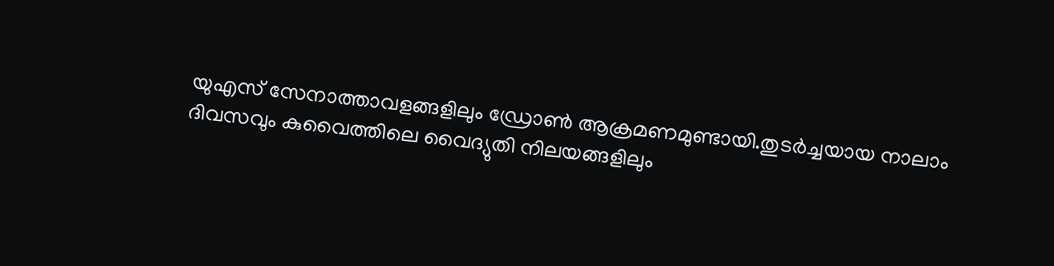യുഎസ് സേനാത്താവളങ്ങളിലും ഡ്രോൺ ആക്രമണമുണ്ടായി.തുടർച്ചയായ നാലാം ദിവസവും കുവൈത്തിലെ വൈദ്യുതി നിലയങ്ങളിലും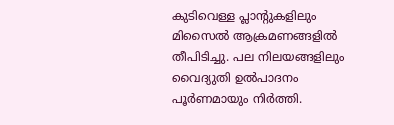കുടിവെള്ള പ്ലാന്റുകളിലും മിസൈൽ ആക്രമണങ്ങളിൽ തീപിടിച്ചു. പല നിലയങ്ങളിലും വൈദ്യുതി ഉൽപാദനം പൂർണമായും നിർത്തി.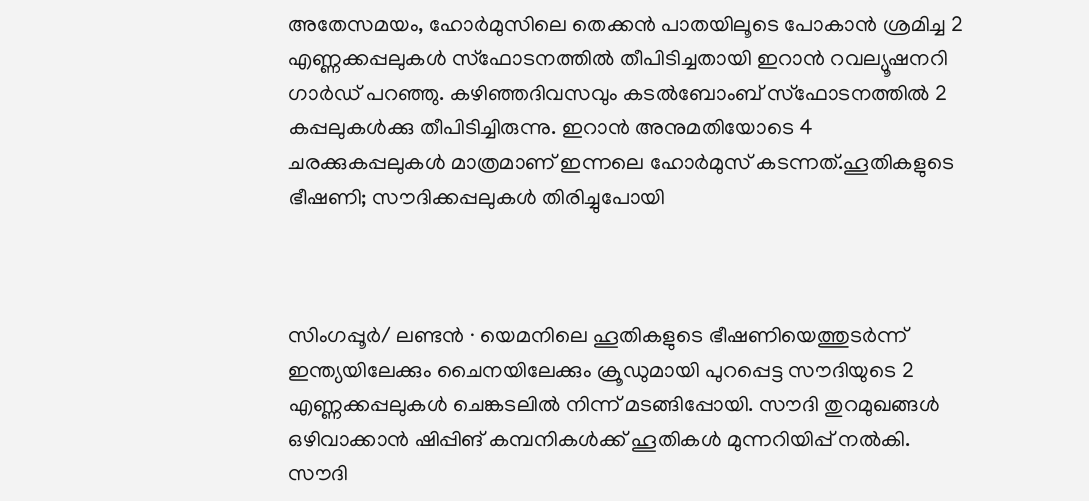അതേസമയം, ഹോർമുസിലെ തെക്കൻ പാതയിലൂടെ പോകാൻ ശ്രമിച്ച 2 എണ്ണക്കപ്പലുകൾ സ്ഫോടനത്തിൽ തീപിടിച്ചതായി ഇറാൻ റവല്യൂഷനറി ഗാർഡ് പറഞ്ഞു. കഴിഞ്ഞദിവസവും കടൽബോംബ് സ്ഫോടനത്തിൽ 2 കപ്പലുകൾക്കു തീപിടിച്ചിരുന്നു. ഇറാൻ അനുമതിയോടെ 4 ചരക്കുകപ്പലുകൾ മാത്രമാണ് ഇന്നലെ ഹോർമുസ് കടന്നത്.ഹൂതികളുടെ ഭീഷണി; സൗദിക്കപ്പലുകൾ തിരിച്ചുപോയി



സിംഗപ്പൂർ/ ലണ്ടൻ ∙ യെമനിലെ ഹൂതികളുടെ ഭീഷണിയെത്തുടർന്ന് ഇന്ത്യയിലേക്കും ചൈനയിലേക്കും ക്രൂഡുമായി പുറപ്പെട്ട സൗദിയുടെ 2 എണ്ണക്കപ്പലുകൾ ചെങ്കടലിൽ നിന്ന് മടങ്ങിപ്പോയി. സൗദി തുറമുഖങ്ങൾ ഒഴിവാക്കാൻ ഷിപ്പിങ് കമ്പനികൾക്ക് ഹൂതികൾ മുന്നറിയിപ്പ് നൽകി. സൗദി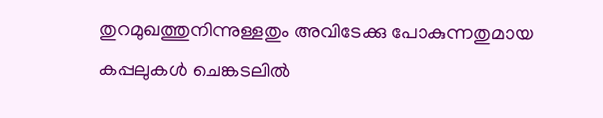തുറമുഖത്തുനിന്നുള്ളതും അവിടേക്കു പോകുന്നതുമായ കപ്പലുകൾ ചെങ്കടലിൽ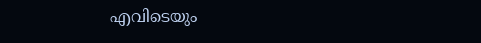എവിടെയും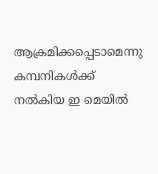ആക്രമിക്കപ്പെടാമെന്നു കമ്പനികൾക്ക് നൽകിയ ഇ മെയിൽ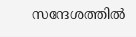സന്ദേശത്തിൽ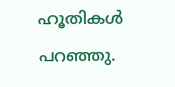ഹൂതികൾ പറഞ്ഞു.